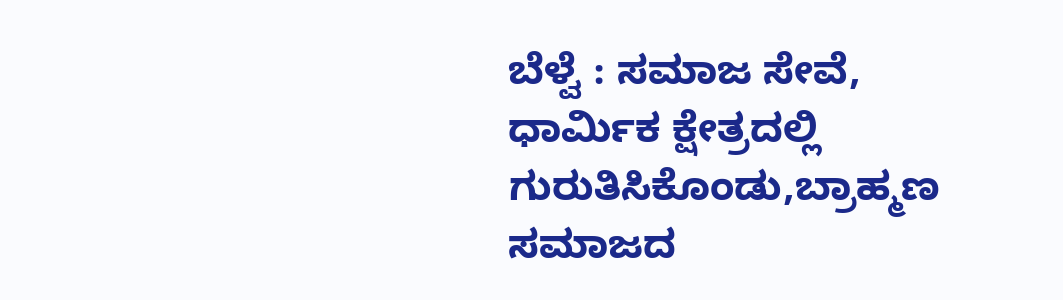ಬೆಳ್ವೆ : ಸಮಾಜ ಸೇವೆ, ಧಾರ್ಮಿಕ ಕ್ಷೇತ್ರದಲ್ಲಿ ಗುರುತಿಸಿಕೊಂಡು,ಬ್ರಾಹ್ಮಣ ಸಮಾಜದ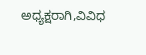ಅಧ್ಯಕ್ಷರಾಗಿ,ವಿವಿಧ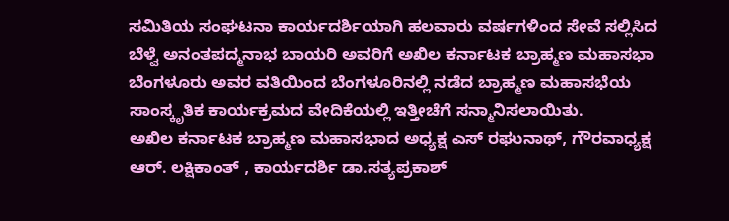ಸಮಿತಿಯ ಸಂಘಟನಾ ಕಾರ್ಯದರ್ಶಿಯಾಗಿ ಹಲವಾರು ವರ್ಷಗಳಿಂದ ಸೇವೆ ಸಲ್ಲಿಸಿದ ಬೆಳ್ವೆ ಅನಂತಪದ್ಮನಾಭ ಬಾಯರಿ ಅವರಿಗೆ ಅಖಿಲ ಕರ್ನಾಟಕ ಬ್ರಾಹ್ಮಣ ಮಹಾಸಭಾ ಬೆಂಗಳೂರು ಅವರ ವತಿಯಿಂದ ಬೆಂಗಳೂರಿನಲ್ಲಿ ನಡೆದ ಬ್ರಾಹ್ಮಣ ಮಹಾಸಭೆಯ ಸಾಂಸ್ಕೃತಿಕ ಕಾರ್ಯಕ್ರಮದ ವೇದಿಕೆಯಲ್ಲಿ ಇತ್ತೀಚೆಗೆ ಸನ್ಮಾನಿಸಲಾಯಿತು.
ಅಖಿಲ ಕರ್ನಾಟಕ ಬ್ರಾಹ್ಮಣ ಮಹಾಸಭಾದ ಅಧ್ಯಕ್ಷ ಎಸ್ ರಘುನಾಥ್, ಗೌರವಾಧ್ಯಕ್ಷ ಆರ್. ಲಕ್ಷಿಕಾಂತ್ , ಕಾರ್ಯದರ್ಶಿ ಡಾ.ಸತ್ಯಪ್ರಕಾಶ್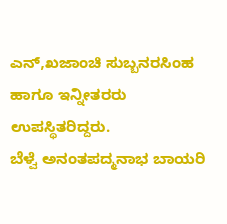ಎನ್,ಖಜಾಂಚಿ ಸುಬ್ಬನರಸಿಂಹ ಹಾಗೂ ಇನ್ನೀತರರು ಉಪಸ್ಥಿತರಿದ್ದರು.
ಬೆಳ್ವೆ ಅನಂತಪದ್ಮನಾಭ ಬಾಯರಿ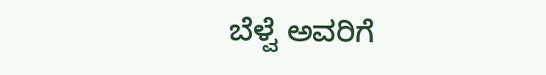ಬೆಳ್ವೆ ಅವರಿಗೆ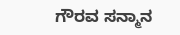ಗೌರವ ಸನ್ಮಾನ